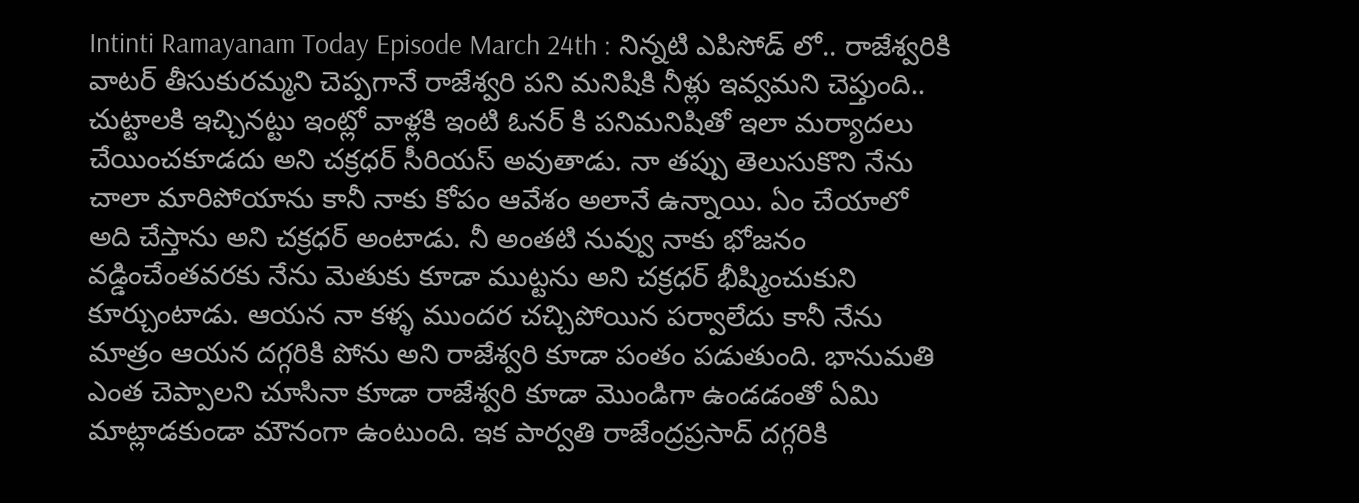Intinti Ramayanam Today Episode March 24th : నిన్నటి ఎపిసోడ్ లో.. రాజేశ్వరికి వాటర్ తీసుకురమ్మని చెప్పగానే రాజేశ్వరి పని మనిషికి నీళ్లు ఇవ్వమని చెప్తుంది.. చుట్టాలకి ఇచ్చినట్టు ఇంట్లో వాళ్లకి ఇంటి ఓనర్ కి పనిమనిషితో ఇలా మర్యాదలు చేయించకూడదు అని చక్రధర్ సీరియస్ అవుతాడు. నా తప్పు తెలుసుకొని నేను చాలా మారిపోయాను కానీ నాకు కోపం ఆవేశం అలానే ఉన్నాయి. ఏం చేయాలో అది చేస్తాను అని చక్రధర్ అంటాడు. నీ అంతటి నువ్వు నాకు భోజనం వడ్డించేంతవరకు నేను మెతుకు కూడా ముట్టను అని చక్రధర్ భీష్మించుకుని కూర్చుంటాడు. ఆయన నా కళ్ళ ముందర చచ్చిపోయిన పర్వాలేదు కానీ నేను మాత్రం ఆయన దగ్గరికి పోను అని రాజేశ్వరి కూడా పంతం పడుతుంది. భానుమతి ఎంత చెప్పాలని చూసినా కూడా రాజేశ్వరి కూడా మొండిగా ఉండడంతో ఏమి మాట్లాడకుండా మౌనంగా ఉంటుంది. ఇక పార్వతి రాజేంద్రప్రసాద్ దగ్గరికి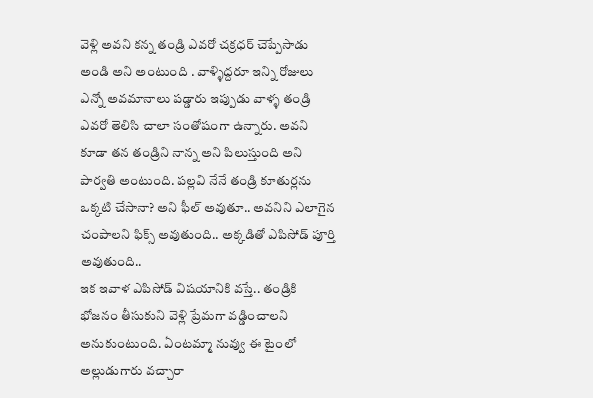వెళ్లి అవని కన్న తండ్రి ఎవరో చక్రధర్ చెప్పేసాడు అండి అని అంటుంది . వాళ్ళిద్దరూ ఇన్ని రోజులు ఎన్నో అవమానాలు పడ్డారు ఇప్పుడు వాళ్ళ తండ్రి ఎవరో తెలిసి చాలా సంతోషంగా ఉన్నారు. అవని కూడా తన తండ్రిని నాన్న అని పిలుస్తుంది అని పార్వతి అంటుంది. పల్లవి నేనే తండ్రి కూతుర్లను ఒక్కటి చేసానా? అని ఫీల్ అవుతూ.. అవనిని ఎలాగైన చంపాలని ఫిక్స్ అవుతుంది.. అక్కడితో ఎపిసోడ్ పూర్తి అవుతుంది..
ఇక ఇవాళ ఎపిసోడ్ విషయానికి వస్తే.. తండ్రికి భోజనం తీసుకుని వెళ్లి ప్రేమగా వడ్డించాలని అనుకుంటుంది. ఏంటమ్మా నువ్వు ఈ టైంలో అల్లుడుగారు వచ్చారా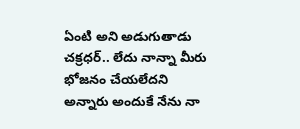ఏంటి అని అడుగుతాడు చక్రధర్.. లేదు నాన్నా మీరు భోజనం చేయలేదని అన్నారు అందుకే నేను నా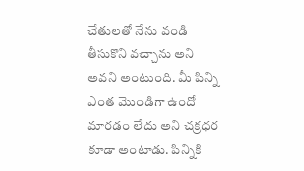చేతులతో నేను వండి తీసుకొని వచ్చాను అని అవని అంటుంది. మీ పిన్ని ఎంత మొండిగా ఉందో మారడం లేదు అని చక్రధర కూడా అంటాడు. పిన్నికి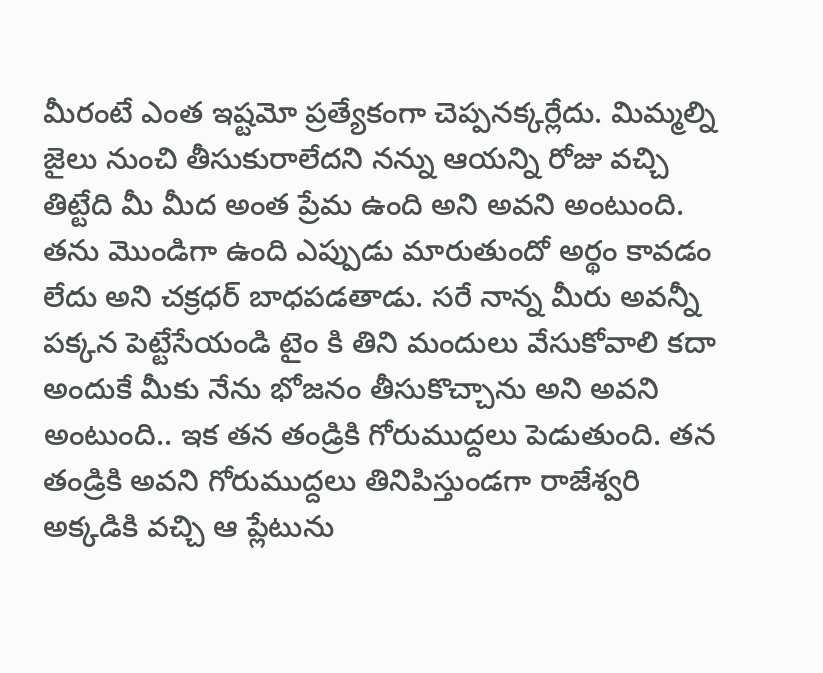మీరంటే ఎంత ఇష్టమో ప్రత్యేకంగా చెప్పనక్కర్లేదు. మిమ్మల్ని జైలు నుంచి తీసుకురాలేదని నన్ను ఆయన్ని రోజు వచ్చి తిట్టేది మీ మీద అంత ప్రేమ ఉంది అని అవని అంటుంది.
తను మొండిగా ఉంది ఎప్పుడు మారుతుందో అర్థం కావడం లేదు అని చక్రధర్ బాధపడతాడు. సరే నాన్న మీరు అవన్నీ పక్కన పెట్టేసేయండి టైం కి తిని మందులు వేసుకోవాలి కదా అందుకే మీకు నేను భోజనం తీసుకొచ్చాను అని అవని అంటుంది.. ఇక తన తండ్రికి గోరుముద్దలు పెడుతుంది. తన తండ్రికి అవని గోరుముద్దలు తినిపిస్తుండగా రాజేశ్వరి అక్కడికి వచ్చి ఆ ప్లేటును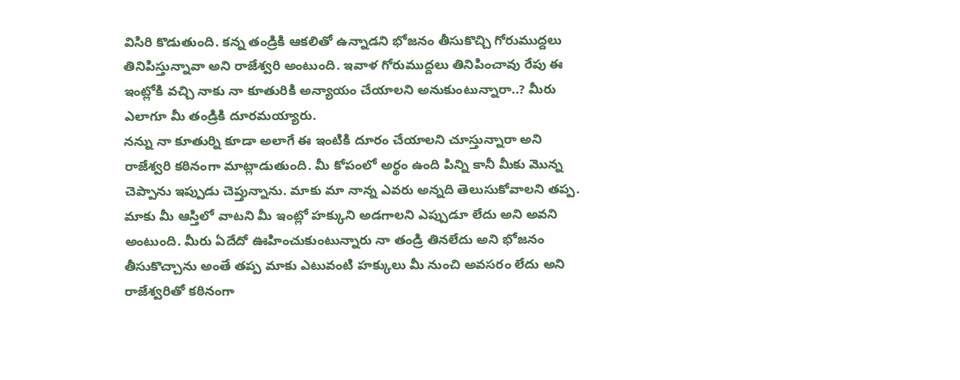విసిరి కొడుతుంది. కన్న తండ్రికి ఆకలితో ఉన్నాడని భోజనం తీసుకొచ్చి గోరుముద్దలు తినిపిస్తున్నావా అని రాజేశ్వరి అంటుంది. ఇవాళ గోరుముద్దలు తినిపించావు రేపు ఈ ఇంట్లోకి వచ్చి నాకు నా కూతురికి అన్యాయం చేయాలని అనుకుంటున్నారా..? మీరు ఎలాగూ మీ తండ్రికి దూరమయ్యారు.
నన్ను నా కూతుర్ని కూడా అలాగే ఈ ఇంటికి దూరం చేయాలని చూస్తున్నారా అని రాజేశ్వరి కఠినంగా మాట్లాడుతుంది. మీ కోపంలో అర్థం ఉంది పిన్ని కానీ మీకు మొన్న చెప్పాను ఇప్పుడు చెప్తున్నాను. మాకు మా నాన్న ఎవరు అన్నది తెలుసుకోవాలని తప్ప. మాకు మీ ఆస్తిలో వాటని మీ ఇంట్లో హక్కుని అడగాలని ఎప్పుడూ లేదు అని అవని అంటుంది. మీరు ఏదేదో ఊహించుకుంటున్నారు నా తండ్రి తినలేదు అని భోజనం తీసుకొచ్చాను అంతే తప్ప మాకు ఎటువంటి హక్కులు మీ నుంచి అవసరం లేదు అని రాజేశ్వరితో కఠినంగా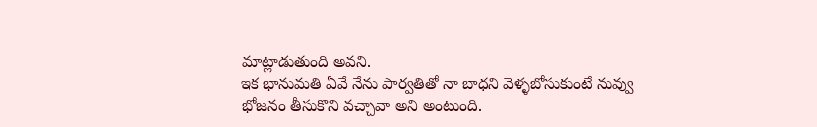మాట్లాడుతుంది అవని.
ఇక భానుమతి ఏవే నేను పార్వతితో నా బాధని వెళ్ళబోసుకుంటే నువ్వు భోజనం తీసుకొని వచ్చావా అని అంటుంది.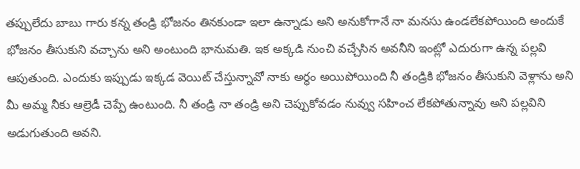తప్పులేదు బాబు గారు కన్న తండ్రి భోజనం తినకుండా ఇలా ఉన్నాడు అని అనుకోగానే నా మనసు ఉండలేకపోయింది అందుకే భోజనం తీసుకుని వచ్చాను అని అంటుంది భానుమతి. ఇక అక్కడి నుంచి వచ్చేసిన అవనీని ఇంట్లో ఎదురుగా ఉన్న పల్లవి ఆపుతుంది. ఎందుకు ఇప్పుడు ఇక్కడ వెయిట్ చేస్తున్నావో నాకు అర్థం అయిపోయింది నీ తండ్రికి భోజనం తీసుకుని వెళ్లాను అని మీ అమ్మ నీకు ఆల్రెడీ చెప్పే ఉంటుంది. నీ తండ్రి నా తండ్రి అని చెప్పుకోవడం నువ్వు సహించ లేకపోతున్నావు అని పల్లవిని అడుగుతుంది అవని.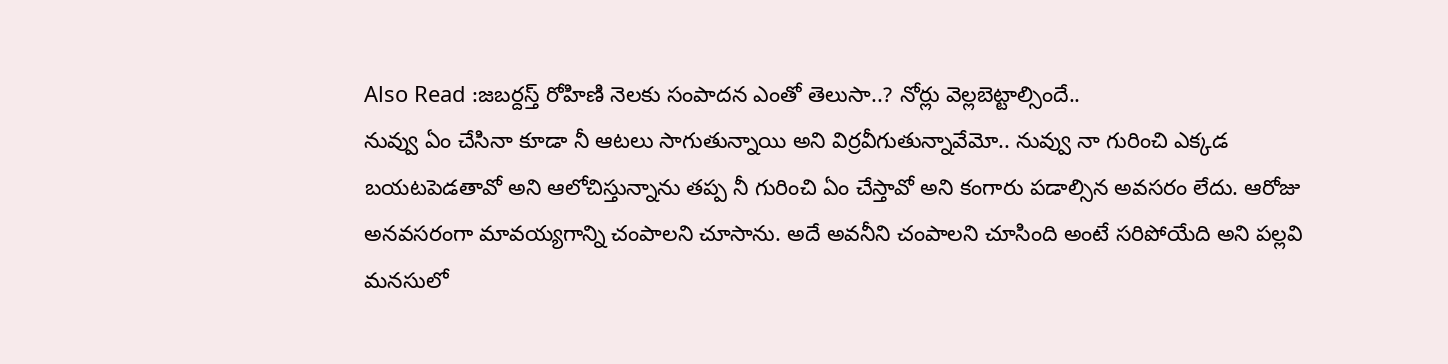Also Read :జబర్దస్త్ రోహిణి నెలకు సంపాదన ఎంతో తెలుసా..? నోర్లు వెల్లబెట్టాల్సిందే..
నువ్వు ఏం చేసినా కూడా నీ ఆటలు సాగుతున్నాయి అని విర్రవీగుతున్నావేమో.. నువ్వు నా గురించి ఎక్కడ బయటపెడతావో అని ఆలోచిస్తున్నాను తప్ప నీ గురించి ఏం చేస్తావో అని కంగారు పడాల్సిన అవసరం లేదు. ఆరోజు అనవసరంగా మావయ్యగాన్ని చంపాలని చూసాను. అదే అవనీని చంపాలని చూసింది అంటే సరిపోయేది అని పల్లవి మనసులో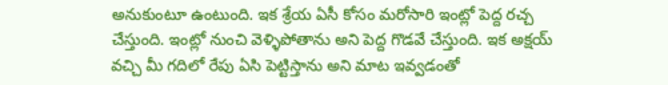అనుకుంటూ ఉంటుంది. ఇక శ్రేయ ఏసీ కోసం మరోసారి ఇంట్లో పెద్ద రచ్చ చేస్తుంది. ఇంట్లో నుంచి వెళ్ళిపోతాను అని పెద్ద గొడవే చేస్తుంది. ఇక అక్షయ్ వచ్చి మీ గదిలో రేపు ఏసి పెట్టిస్తాను అని మాట ఇవ్వడంతో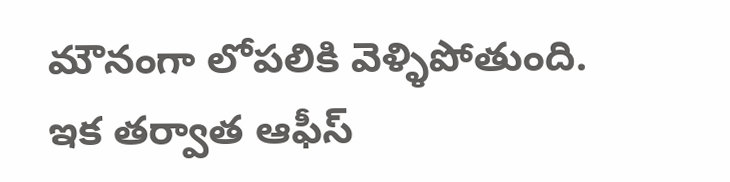మౌనంగా లోపలికి వెళ్ళిపోతుంది. ఇక తర్వాత ఆఫీస్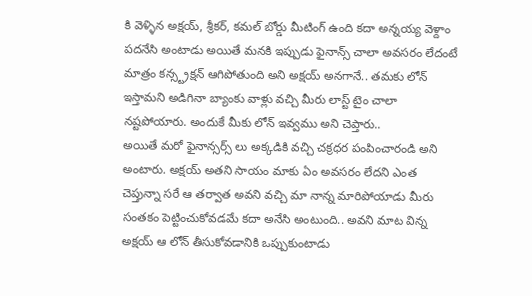కి వెళ్ళిన అక్షయ్, శ్రీకర్, కమల్ బోర్డు మీటింగ్ ఉంది కదా అన్నయ్య వెళ్దాం పదనేసి అంటాడు అయితే మనకి ఇప్పుడు ఫైనాన్స్ చాలా అవసరం లేదంటే మాత్రం కన్స్ట్రక్షన్ ఆగిపోతుంది అని అక్షయ్ అనగానే.. తమకు లోన్ ఇస్తామని అడిగినా బ్యాంకు వాళ్లు వచ్చి మీరు లాస్ట్ టైం చాలా నష్టపోయారు. అందుకే మీకు లోన్ ఇవ్వము అని చెప్తారు..
అయితే మరో ఫైనాన్సర్స్ లు అక్కడికి వచ్చి చక్రధర పంపించారండి అని అంటారు. అక్షయ్ అతని సాయం మాకు ఏం అవసరం లేదని ఎంత చెప్తున్నా సరే ఆ తర్వాత అవని వచ్చి మా నాన్న మారిపోయాడు మీరు సంతకం పెట్టించుకోవడమే కదా అనేసి అంటుంది.. అవని మాట విన్న అక్షయ్ ఆ లోన్ తీసుకోవడానికి ఒప్పుకుంటాడు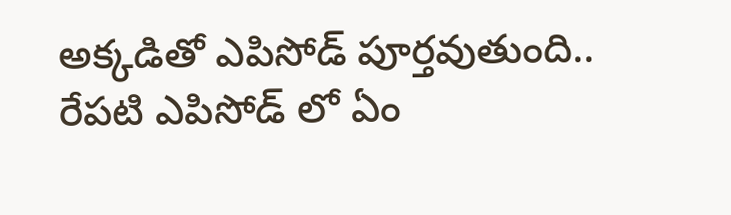అక్కడితో ఎపిసోడ్ పూర్తవుతుంది.. రేపటి ఎపిసోడ్ లో ఏం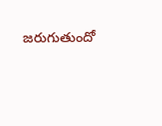జరుగుతుందో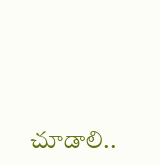చూడాలి..